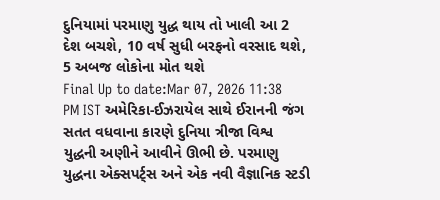દુનિયામાં પરમાણુ યુદ્ધ થાય તો ખાલી આ 2 દેશ બચશે, 10 વર્ષ સુધી બરફનો વરસાદ થશે, 5 અબજ લોકોના મોત થશે
Final Up to date:Mar 07, 2026 11:38 PM IST અમેરિકા-ઈઝરાયેલ સાથે ઈરાનની જંગ સતત વધવાના કારણે દુનિયા ત્રીજા વિશ્વ યુદ્ધની અણીને આવીને ઊભી છે. પરમાણુ યુદ્ધના એક્સપર્ટ્સ અને એક નવી વૈજ્ઞાનિક સ્ટડી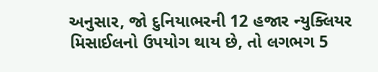અનુસાર, જો દુનિયાભરની 12 હજાર ન્યુક્લિયર મિસાઈલનો ઉપયોગ થાય છે, તો લગભગ 5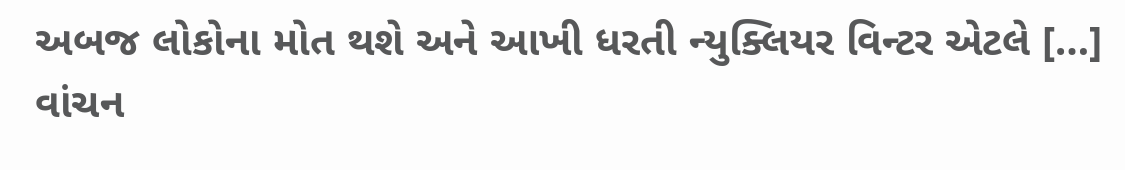અબજ લોકોના મોત થશે અને આખી ધરતી ન્યુક્લિયર વિન્ટર એટલે […]
વાંચન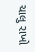ચાલુ રાખો